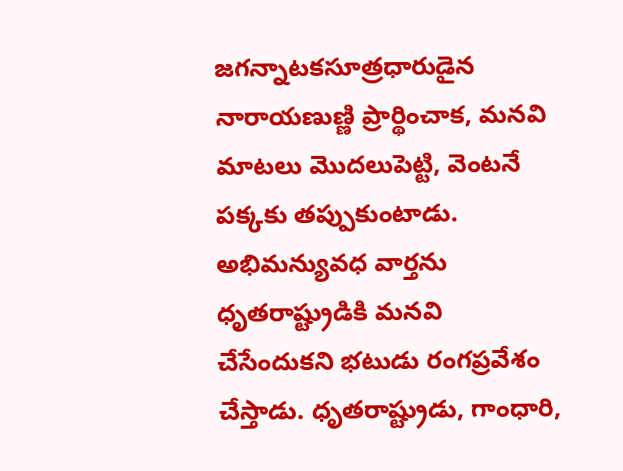జగన్నాటకసూత్రధారుడైన నారాయణుణ్ణి ప్రార్థించాక, మనవి మాటలు మొదలుపెట్టి, వెంటనే పక్కకు తప్పుకుంటాడు. అభిమన్యువధ వార్తను ధృతరాష్ట్రుడికి మనవి చేసేందుకని భటుడు రంగప్రవేశం చేస్తాడు. ధృతరాష్ట్రుడు, గాంధారి,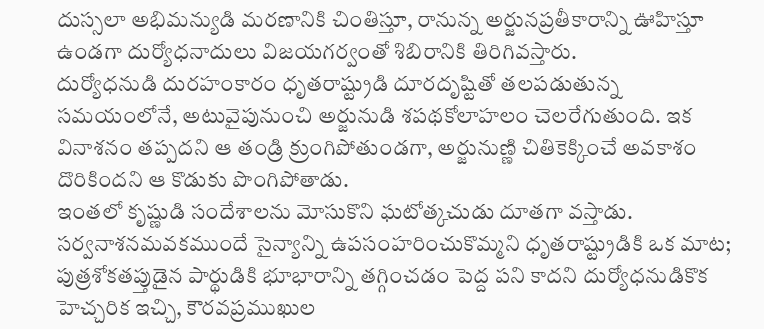దుస్సలా అభిమన్యుడి మరణానికి చింతిస్తూ, రానున్న అర్జునప్రతీకారాన్ని ఊహిస్తూ ఉండగా దుర్యోధనాదులు విజయగర్వంతో శిబిరానికి తిరిగివస్తారు.
దుర్యోధనుడి దురహంకారం ధృతరాష్ట్రుడి దూరదృష్టితో తలపడుతున్న సమయంలోనే, అటువైపునుంచి అర్జునుడి శపథకోలాహలం చెలరేగుతుంది. ఇక వినాశనం తప్పదని ఆ తండ్రి క్రుంగిపోతుండగా, అర్జునుణ్ణి చితికెక్కించే అవకాశం దొరికిందని ఆ కొడుకు పొంగిపోతాడు.
ఇంతలో కృష్ణుడి సందేశాలను మోసుకొని ఘటోత్కచుడు దూతగా వస్తాడు. సర్వనాశనమవకముందే సైన్యాన్ని ఉపసంహరించుకొమ్మని ధృతరాష్ట్రుడికి ఒక మాట; పుత్రశోకతప్తుడైన పార్థుడికి భూభారాన్ని తగ్గించడం పెద్ద పని కాదని దుర్యోధనుడికొక హెచ్చరిక ఇచ్చి, కౌరవప్రముఖుల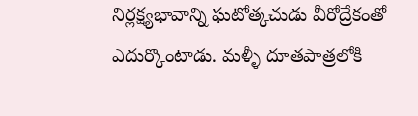నిర్లక్ష్యభావాన్ని ఘటోత్కచుడు వీరోద్రేకంతో ఎదుర్కొంటాడు. మళ్ళీ దూతపాత్రలోకి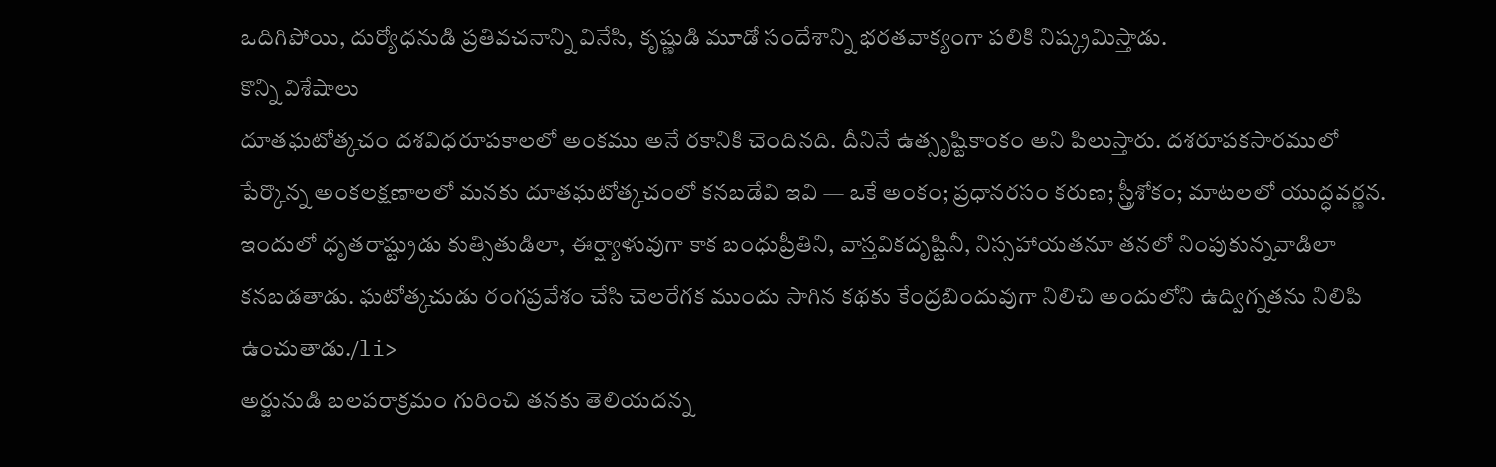ఒదిగిపోయి, దుర్యోధనుడి ప్రతివచనాన్ని వినేసి, కృష్ణుడి మూడో సందేశాన్ని భరతవాక్యంగా పలికి నిష్క్రమిస్తాడు.
కొన్ని విశేషాలు
దూతఘటోత్కచం దశవిధరూపకాలలో అంకము అనే రకానికి చెందినది. దీనినే ఉత్సృష్టికాంకం అని పిలుస్తారు. దశరూపకసారములో పేర్కొన్న అంకలక్షణాలలో మనకు దూతఘటోత్కచంలో కనబడేవి ఇవి — ఒకే అంకం; ప్రధానరసం కరుణ; స్త్రీశోకం; మాటలలో యుద్ధవర్ణన.
ఇందులో ధృతరాష్ట్రుడు కుత్సితుడిలా, ఈర్ష్యాళువుగా కాక బంధుప్రీతిని, వాస్తవికదృష్టినీ, నిస్సహాయతనూ తనలో నింపుకున్నవాడిలా కనబడతాడు. ఘటోత్కచుడు రంగప్రవేశం చేసి చెలరేగక ముందు సాగిన కథకు కేంద్రబిందువుగా నిలిచి అందులోని ఉద్విగ్నతను నిలిపి ఉంచుతాడు./li>
అర్జునుడి బలపరాక్రమం గురించి తనకు తెలియదన్న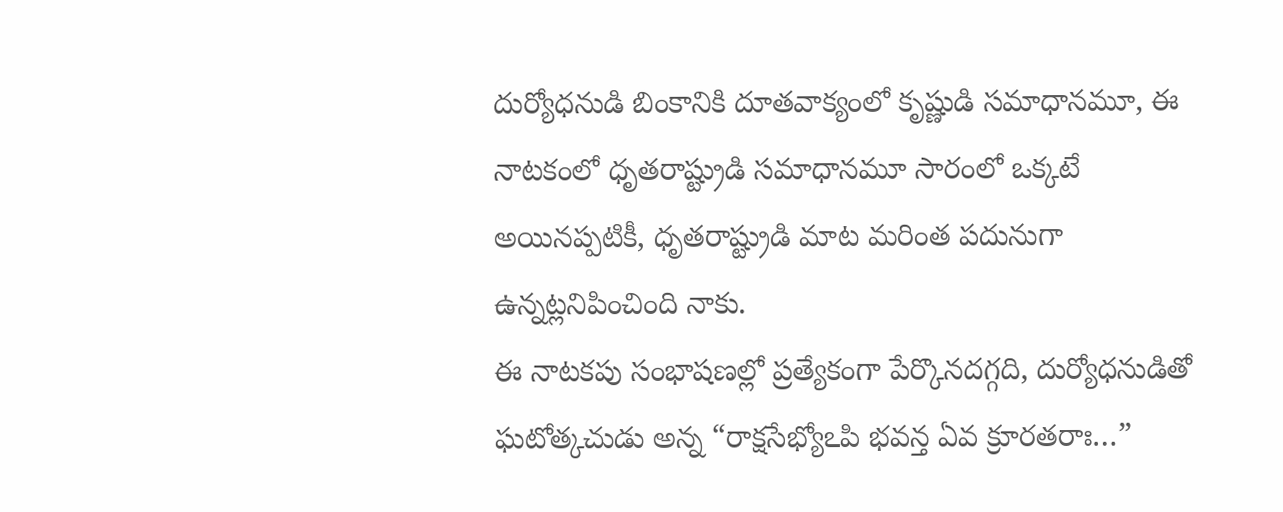దుర్యోధనుడి బింకానికి దూతవాక్యంలో కృష్ణుడి సమాధానమూ, ఈ నాటకంలో ధృతరాష్ట్రుడి సమాధానమూ సారంలో ఒక్కటే అయినప్పటికీ, ధృతరాష్ట్రుడి మాట మరింత పదునుగా ఉన్నట్లనిపించింది నాకు.
ఈ నాటకపు సంభాషణల్లో ప్రత్యేకంగా పేర్కొనదగ్గది, దుర్యోధనుడితో ఘటోత్కచుడు అన్న “రాక్షసేభ్యోఽపి భవన్త ఏవ క్రూరతరాః…”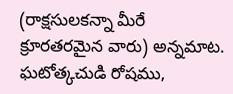(రాక్షసులకన్నా మీరే క్రూరతరమైన వారు) అన్నమాట. ఘటోత్కచుడి రోషము,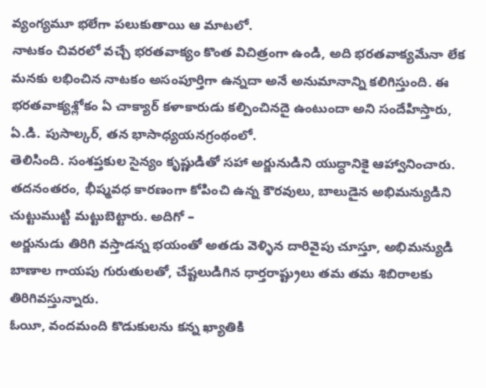వ్యంగ్యమూ భలేగా పలుకుతాయి ఆ మాటలో.
నాటకం చివరలో వచ్చే భరతవాక్యం కొంత విచిత్రంగా ఉండి, అది భరతవాక్యమేనా లేక మనకు లభించిన నాటకం అసంపూర్తిగా ఉన్నదా అనే అనుమానాన్ని కలిగిస్తుంది. ఈ భరతవాక్యశ్లోకం ఏ చాక్యార్ కళాకారుడు కల్పించినదై ఉంటుందా అని సందేహిస్తారు, ఏ.డి. పుసాల్కర్, తన భాసాధ్యయనగ్రంథంలో.
తెలిసింది. సంశప్తకుల సైన్యం కృష్ణుడితో సహా అర్జునుడిని యుద్ధానికై ఆహ్వానించారు. తదనంతరం, భీష్మవధ కారణంగా కోపించి ఉన్న కౌరవులు, బాలుడైన అభిమన్యుడిని చుట్టుముట్టి మట్టుబెట్టారు. అదిగో –
అర్జునుడు తిరిగి వస్తాడన్న భయంతో అతడు వెళ్ళిన దారివైపు చూస్తూ, అభిమన్యుడి బాణాల గాయపు గురుతులతో, చేష్టలుడిగిన ధార్తరాష్ట్రులు తమ తమ శిబిరాలకు తిరిగివస్తున్నారు.
ఓయీ, వందమంది కొడుకులను కన్న ఖ్యాతికి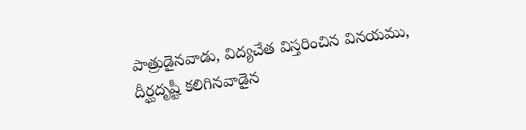పాత్రుడైనవాడు, విద్యచేత విస్తరించిన వినయము, దీర్ఘదృష్టీ కలిగినవాడైన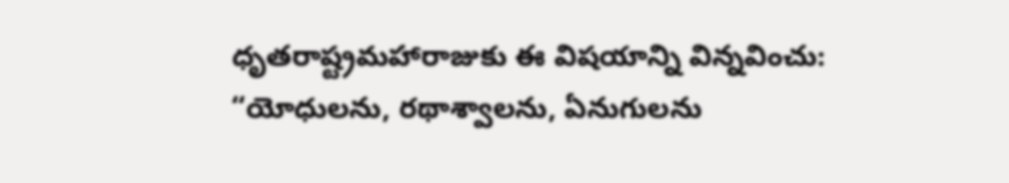ధృతరాష్ట్రమహారాజుకు ఈ విషయాన్ని విన్నవించు:
“యోధులను, రథాశ్వాలను, ఏనుగులను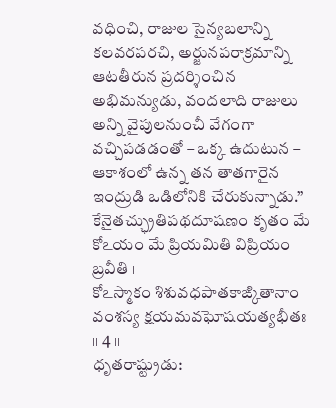వధించి, రాజుల సైన్యబలాన్ని కలవరపరచి, అర్జునపరాక్రమాన్ని ఆటతీరున ప్రదర్శించిన అభిమన్యుడు, వందలాది రాజులు అన్ని వైపులనుంచీ వేగంగా వచ్చిపడడంతో – ఒక్క ఉదుటున – ఆకాశంలో ఉన్న తన తాతగారైన ఇంద్రుడి ఒడిలోనికి చేరుకున్నాడు.”
కేనైతచ్ఛ్రుతిపథదూషణం కృతం మే
కోఽయం మే ప్రియమితి విప్రియం బ్రవీతి ।
కోఽస్మాకం శిశువధపాతకాఙ్కితానాం
వంశస్య క్షయమవఘోషయత్యభీతః ।। 4 ।।
ధృతరాష్ట్రుడు: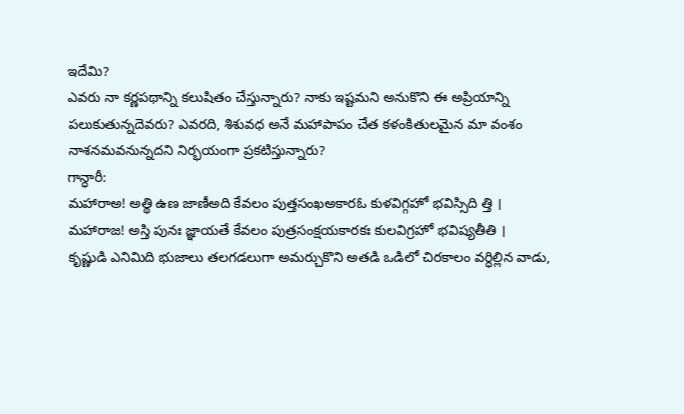ఇదేమి?
ఎవరు నా కర్ణపథాన్ని కలుషితం చేస్తున్నారు? నాకు ఇష్టమని అనుకొని ఈ అప్రియాన్ని పలుకుతున్నదెవరు? ఎవరది, శిశువధ అనే మహాపాపం చేత కళంకితులమైన మా వంశం నాశనమవనున్నదని నిర్భయంగా ప్రకటిస్తున్నారు?
గాన్ధారీ:
మహారాఅ! అత్థి ఉణ జాణీఅది కేవలం పుత్తసంఖఅకారఓ కుళవిగ్గహో భవిస్సిది త్తి ।
మహారాజ! అస్తి పునః జ్ఞాయతే కేవలం పుత్రసంక్షయకారకః కులవిగ్రహో భవిష్యతీతి ।
కృష్ణుడి ఎనిమిది భుజాలు తలగడలుగా అమర్చుకొని అతడి ఒడిలో చిరకాలం వర్ధిల్లిన వాడు,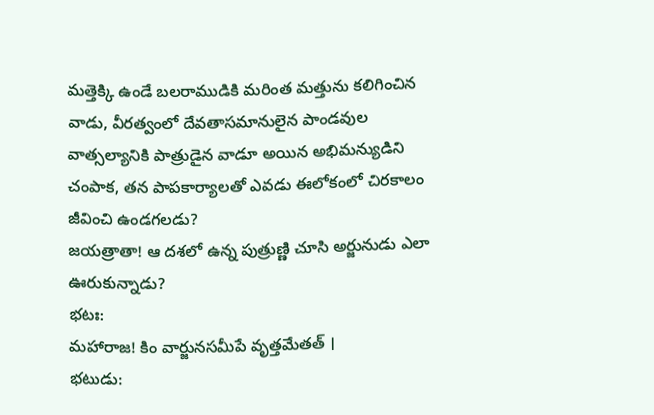మత్తెక్కి ఉండే బలరాముడికి మరింత మత్తును కలిగించిన వాడు, వీరత్వంలో దేవతాసమానులైన పాండవుల వాత్సల్యానికి పాత్రుడైన వాడూ అయిన అభిమన్యుడిని చంపాక, తన పాపకార్యాలతో ఎవడు ఈలోకంలో చిరకాలం జీవించి ఉండగలడు?
జయత్రాతా! ఆ దశలో ఉన్న పుత్రుణ్ణి చూసి అర్జునుడు ఎలా ఊరుకున్నాడు?
భటః:
మహారాజ! కిం వార్జునసమీపే వృత్తమేతత్ ।
భటుడు: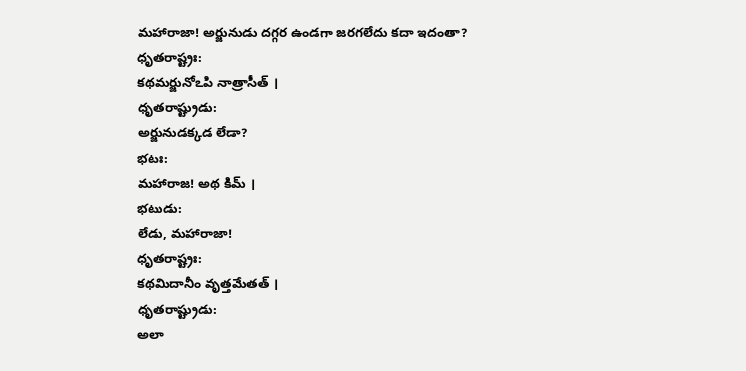మహారాజా! అర్జునుడు దగ్గర ఉండగా జరగలేదు కదా ఇదంతా?
ధృతరాష్ట్రః:
కథమర్జునోఽపి నాత్రాసీత్ ।
ధృతరాష్ట్రుడు:
అర్జునుడక్కడ లేడా?
భటః:
మహారాజ! అథ కిమ్ ।
భటుడు:
లేడు, మహారాజా!
ధృతరాష్ట్రః:
కథమిదానీం వృత్తమేతత్ ।
ధృతరాష్ట్రుడు:
అలా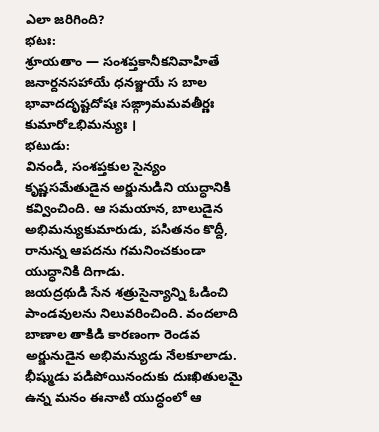ఎలా జరిగింది?
భటః:
శ్రూయతాం — సంశప్తకానీకనివాహితే జనార్దనసహాయే ధనఞ్జయే స బాల భావాదదృష్టదోషః సఙ్గ్రామమవతీర్ణః కుమారోఽభిమన్యుః ।
భటుడు:
వినండి, సంశప్తకుల సైన్యం కృష్ణసమేతుడైన అర్జునుడిని యుద్ధానికి కవ్వించింది. ఆ సమయాన, బాలుడైన అభిమన్యుకుమారుడు, పసితనం కొద్దీ, రానున్న ఆపదను గమనించకుండా యుద్ధానికి దిగాడు.
జయద్రథుడి సేన శత్రుసైన్యాన్ని ఓడించి పాండవులను నిలువరించింది. వందలాది బాణాల తాకిడి కారణంగా రెండవ అర్జునుడైన అభిమన్యుడు నేలకూలాడు. భీష్ముడు పడిపోయినందుకు దుఃఖితులమై ఉన్న మనం ఈనాటి యుద్ధంలో ఆ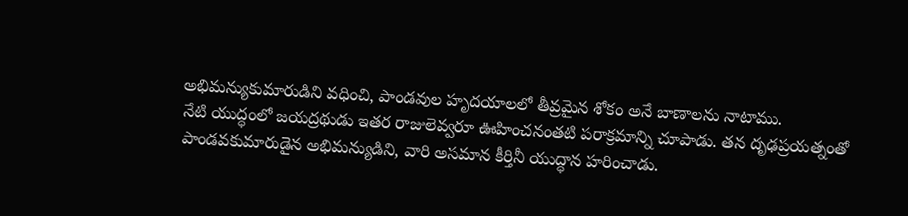అభిమన్యుకుమారుడిని వధించి, పాండవుల హృదయాలలో తీవ్రమైన శోకం అనే బాణాలను నాటాము.
నేటి యుద్ధంలో జయద్రథుడు ఇతర రాజులెవ్వరూ ఊహించనంతటి పరాక్రమాన్ని చూపాడు. తన దృఢప్రయత్నంతో పాండవకుమారుడైన అభిమన్యుడిని, వారి అసమాన కీర్తినీ యుద్ధాన హరించాడు.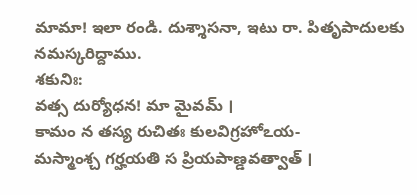మామా! ఇలా రండి. దుశ్శాసనా, ఇటు రా. పితృపాదులకు నమస్కరిద్దాము.
శకునిః:
వత్స దుర్యోధన! మా మైవమ్ ।
కామం న తస్య రుచితః కులవిగ్రహోఽయ-
మస్మాంశ్చ గర్హయతి స ప్రియపాణ్డవత్వాత్ ।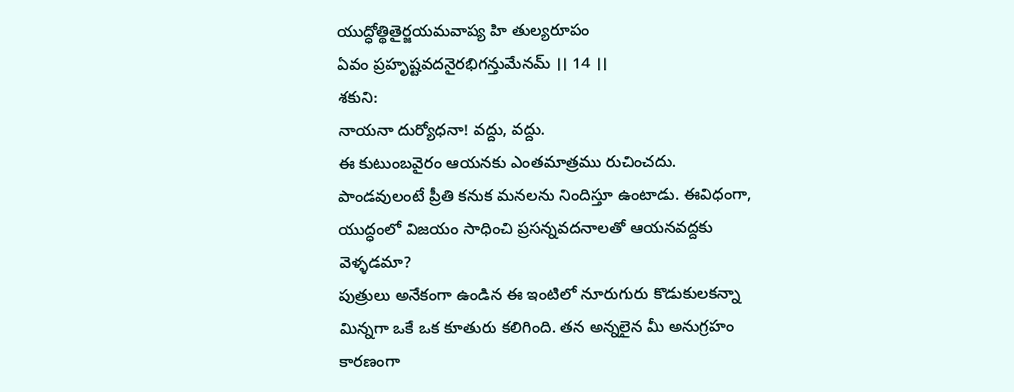యుద్ధోత్థితైర్జయమవాప్య హి తుల్యరూపం
ఏవం ప్రహృష్టవదనైరభిగన్తుమేనమ్ ।। 14 ।।
శకుని:
నాయనా దుర్యోధనా! వద్దు, వద్దు.
ఈ కుటుంబవైరం ఆయనకు ఎంతమాత్రము రుచించదు. పాండవులంటే ప్రీతి కనుక మనలను నిందిస్తూ ఉంటాడు. ఈవిధంగా, యుద్ధంలో విజయం సాధించి ప్రసన్నవదనాలతో ఆయనవద్దకు వెళ్ళడమా?
పుత్రులు అనేకంగా ఉండిన ఈ ఇంటిలో నూరుగురు కొడుకులకన్నా మిన్నగా ఒకే ఒక కూతురు కలిగింది. తన అన్నలైన మీ అనుగ్రహం కారణంగా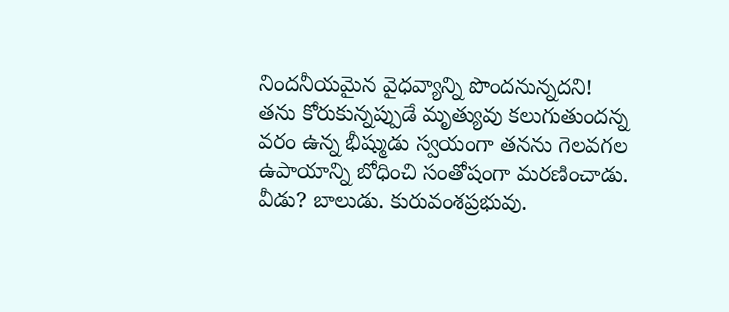నిందనీయమైన వైధవ్యాన్ని పొందనున్నదని!
తను కోరుకున్నప్పుడే మృత్యువు కలుగుతుందన్న వరం ఉన్న భీష్ముడు స్వయంగా తనను గెలవగల ఉపాయాన్ని బోధించి సంతోషంగా మరణించాడు. వీడు? బాలుడు. కురువంశప్రభువు.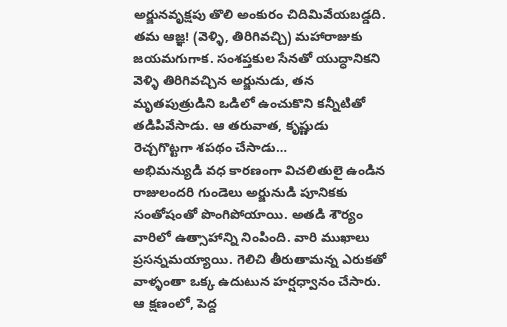అర్జునవృక్షపు తొలి అంకురం చిదిమివేయబడ్డది.
తమ ఆజ్ఞ! (వెళ్ళి, తిరిగివచ్చి) మహారాజుకు జయమగుగాక. సంశప్తకుల సేనతో యుద్ధానికని వెళ్ళి తిరిగివచ్చిన అర్జునుడు, తన మృతపుత్రుడిని ఒడిలో ఉంచుకొని కన్నీటితో తడిపివేసాడు. ఆ తరువాత, కృష్ణుడు రెచ్చగొట్టగా శపథం చేసాడు…
అభిమన్యుడి వధ కారణంగా విచలితులై ఉండిన రాజులందరి గుండెలు అర్జునుడి పూనికకు సంతోషంతో పొంగిపోయాయి. అతడి శౌర్యం వారిలో ఉత్సాహాన్ని నింపింది. వారి ముఖాలు ప్రసన్నమయ్యాయి. గెలిచి తీరుతామన్న ఎరుకతో వాళ్ళంతా ఒక్క ఉదుటున హర్షధ్వానం చేసారు. ఆ క్షణంలో, పెద్ద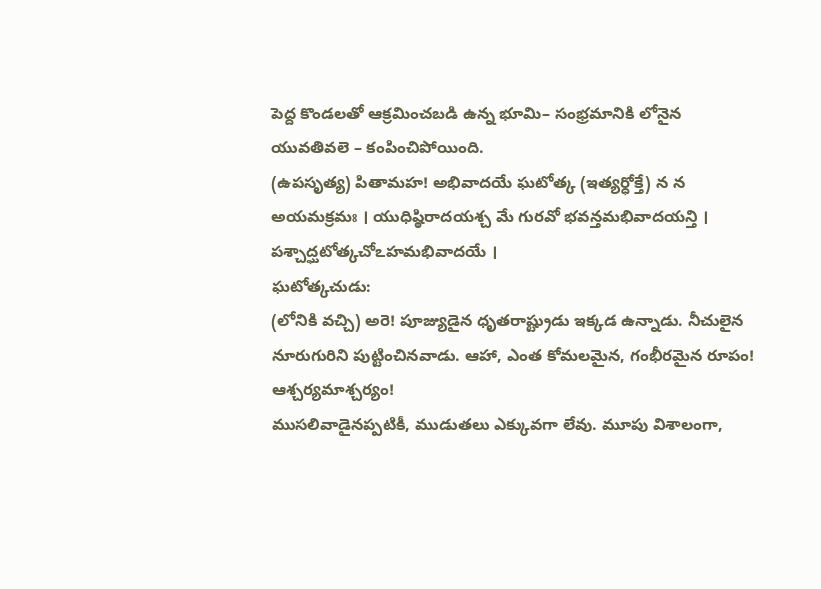పెద్ద కొండలతో ఆక్రమించబడి ఉన్న భూమి– సంభ్రమానికి లోనైన యువతివలె – కంపించిపోయింది.
(ఉపసృత్య) పితామహ! అభివాదయే ఘటోత్క (ఇత్యర్ధోక్తే) న న అయమక్రమః । యుధిష్ఠిరాదయశ్చ మే గురవో భవన్తమభివాదయన్తి । పశ్చాద్ఘటోత్కచోఽహమభివాదయే ।
ఘటోత్కచుడు:
(లోనికి వచ్చి) అరె! పూజ్యుడైన ధృతరాష్ట్రుడు ఇక్కడ ఉన్నాడు. నీచులైన నూరుగురిని పుట్టించినవాడు. ఆహా, ఎంత కోమలమైన, గంభీరమైన రూపం! ఆశ్చర్యమాశ్చర్యం!
ముసలివాడైనప్పటికీ, ముడుతలు ఎక్కువగా లేవు. మూపు విశాలంగా,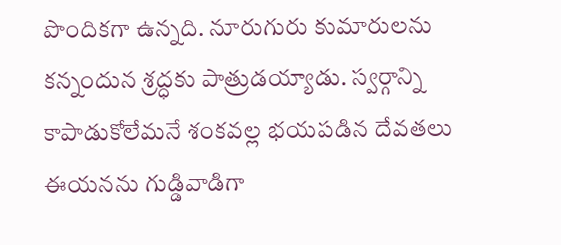పొందికగా ఉన్నది. నూరుగురు కుమారులను కన్నందున శ్రద్ధకు పాత్రుడయ్యాడు. స్వర్గాన్ని కాపాడుకోలేమనే శంకవల్ల భయపడిన దేవతలు ఈయనను గుడ్డివాడిగా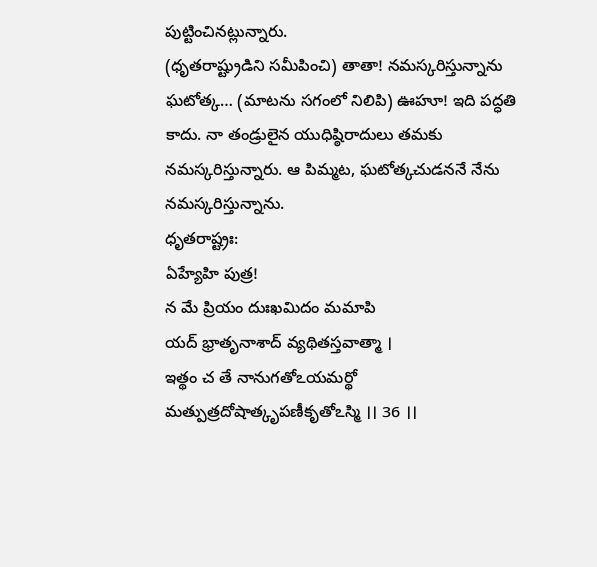పుట్టించినట్లున్నారు.
(ధృతరాష్ట్రుడిని సమీపించి) తాతా! నమస్కరిస్తున్నాను ఘటోత్క… (మాటను సగంలో నిలిపి) ఊహూ! ఇది పద్ధతి కాదు. నా తండ్రులైన యుధిష్ఠిరాదులు తమకు నమస్కరిస్తున్నారు. ఆ పిమ్మట, ఘటోత్కచుడననే నేను నమస్కరిస్తున్నాను.
ధృతరాష్ట్రః:
ఏహ్యేహి పుత్ర!
న మే ప్రియం దుఃఖమిదం మమాపి
యద్ భ్రాతృనాశాద్ వ్యథితస్తవాత్మా ।
ఇత్థం చ తే నానుగతోఽయమర్థో
మత్పుత్రదోషాత్కృపణీకృతోఽస్మి ।। 36 ।।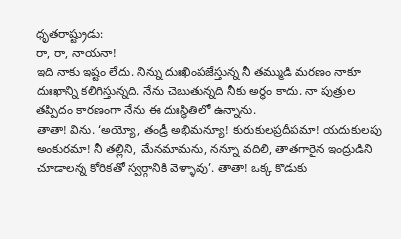ధృతరాష్ట్రుడు:
రా, రా, నాయనా!
ఇది నాకు ఇష్టం లేదు. నిన్ను దుఃఖింపజేస్తున్న నీ తమ్ముడి మరణం నాకూ దుఃఖాన్ని కలిగిస్తున్నది. నేను చెబుతున్నది నీకు అర్థం కాదు. నా పుత్రుల తప్పిదం కారణంగా నేను ఈ దుఃస్థితిలో ఉన్నాను.
తాతా! విను. ‘అయ్యో, తండ్రీ అభిమన్యూ! కురుకులప్రదీపమా! యదుకులపు అంకురమా! నీ తల్లిని, మేనమామను, నన్నూ వదిలి, తాతగారైన ఇంద్రుడిని చూడాలన్న కోరికతో స్వర్గానికి వెళ్ళావు’. తాతా! ఒక్క కొడుకు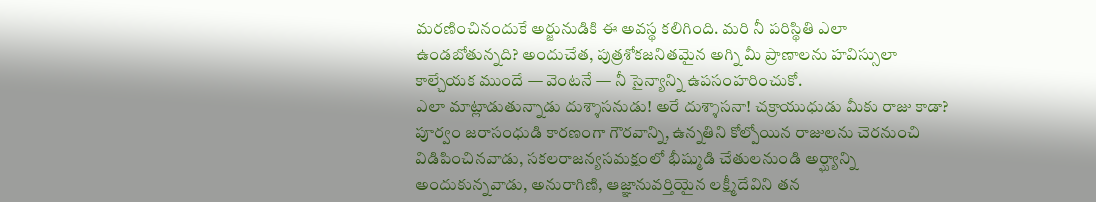మరణించినందుకే అర్జునుడికి ఈ అవస్థ కలిగింది. మరి నీ పరిస్థితి ఎలా ఉండబోతున్నది? అందుచేత, పుత్రశోకజనితమైన అగ్ని మీ ప్రాణాలను హవిస్సులా కాల్చేయక ముందే — వెంటనే — నీ సైన్యాన్ని ఉపసంహరించుకో.
ఎలా మాట్లాడుతున్నాడు దుశ్శాసనుడు! అరే దుశ్శాసనా! చక్రాయుధుడు మీకు రాజు కాడా?
పూర్వం జరాసంధుడి కారణంగా గౌరవాన్ని, ఉన్నతిని కోల్పోయిన రాజులను చెరనుంచి విడిపించినవాడు, సకలరాజన్యసమక్షంలో భీష్ముడి చేతులనుండి అర్ఘ్యాన్ని అందుకున్నవాడు, అనురాగిణి, ఆజ్ఞానువర్తియైన లక్ష్మీదేవిని తన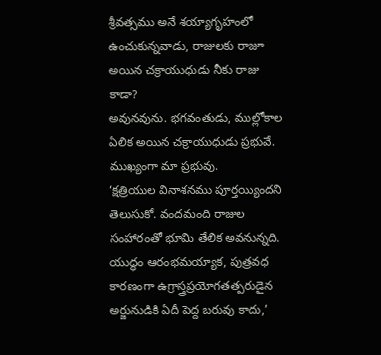శ్రీవత్సము అనే శయ్యాగృహంలో ఉంచుకున్నవాడు, రాజులకు రాజూ అయిన చక్రాయుధుడు నీకు రాజు కాడా?
అవునవును. భగవంతుడు, ముల్లోకాల ఏలిక అయిన చక్రాయుధుడు ప్రభువే. ముఖ్యంగా మా ప్రభువు.
‘క్షత్రియుల వినాశనము పూర్తయ్యిందని తెలుసుకో. వందమంది రాజుల సంహారంతో భూమి తేలిక అవనున్నది. యుద్ధం ఆరంభమయ్యాక, పుత్రవధ కారణంగా ఉగ్రాస్త్రప్రయోగతత్పరుడైన అర్జునుడికి ఏదీ పెద్ద బరువు కాదు,’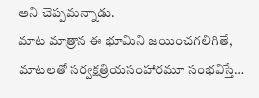అని చెప్పమన్నాడు.
మాట మాత్రాన ఈ భూమిని జయించగలిగితే, మాటలతో సర్వక్షత్రియసంహారమూ సంభవిస్తే…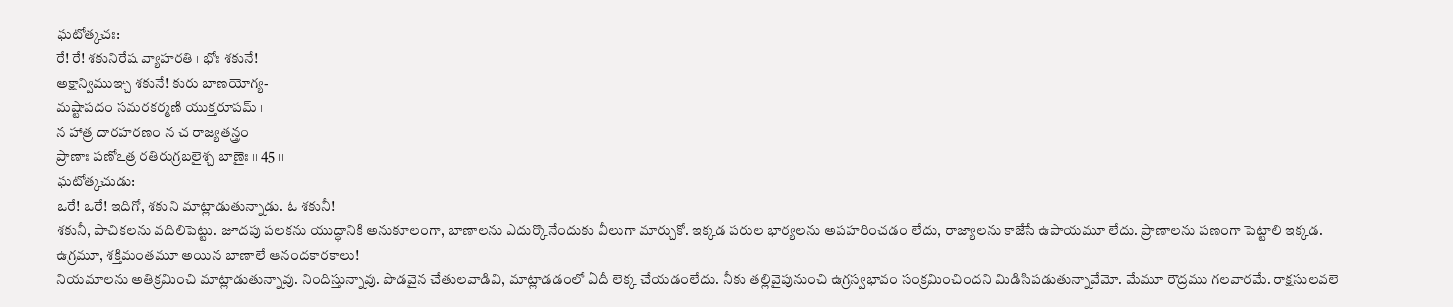ఘటోత్కచః:
రే! రే! శకునిరేష వ్యాహరతి । భోః శకునే!
అక్షాన్విముఞ్చ శకునే! కురు బాణయోగ్య-
మష్టాపదం సమరకర్మణి యుక్తరూపమ్ ।
న హాత్ర దారహరణం న చ రాజ్యతన్త్రం
ప్రాణాః పణోఽత్ర రతిరుగ్రబలైశ్చ బాణైః ।। 45 ।।
ఘటోత్కచుడు:
ఒరే! ఒరే! ఇదిగో, శకుని మాట్లాడుతున్నాడు. ఓ శకునీ!
శకునీ, పాచికలను వదిలిపెట్టు. జూదపు పలకను యుద్ధానికి అనుకూలంగా, బాణాలను ఎదుర్కొనేందుకు వీలుగా మార్చుకో. ఇక్కడ పరుల భార్యలను అపహరించడం లేదు, రాజ్యాలను కాజేసే ఉపాయమూ లేదు. ప్రాణాలను పణంగా పెట్టాలి ఇక్కడ. ఉగ్రమూ, శక్తిమంతమూ అయిన బాణాలే ఆనందకారకాలు!
నియమాలను అతిక్రమించి మాట్లాడుతున్నావు. నిందిస్తున్నావు. పొడవైన చేతులవాడివి, మాట్లాడడంలో ఏదీ లెక్క చేయడంలేదు. నీకు తల్లివైపునుంచి ఉగ్రస్వభావం సంక్రమించిందని మిడిసిపడుతున్నావేమో. మేమూ రౌద్రము గలవారమే. రాక్షసులవలె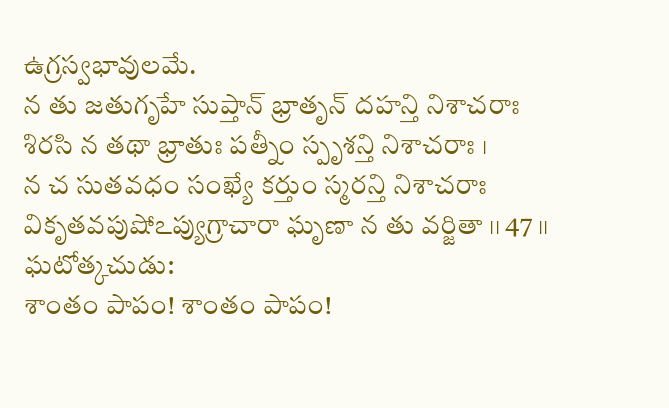ఉగ్రస్వభావులమే.
న తు జతుగృహే సుప్తాన్ భ్రాతృన్ దహన్తి నిశాచరాః
శిరసి న తథా భ్రాతుః పత్నీం స్పృశన్తి నిశాచరాః ।
న చ సుతవధం సంఖ్యే కర్తుం స్మరన్తి నిశాచరాః
వికృతవపుషోఽప్యుగ్రాచారా ఘృణా న తు వర్జితా ।। 47 ।।
ఘటోత్కచుడు:
శాంతం పాపం! శాంతం పాపం!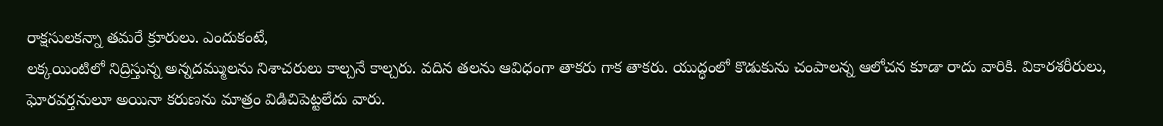రాక్షసులకన్నా తమరే క్రూరులు. ఎందుకంటే,
లక్కయింటిలో నిద్రిస్తున్న అన్నదమ్ములను నిశాచరులు కాల్చనే కాల్చరు. వదిన తలను ఆవిధంగా తాకరు గాక తాకరు. యుద్ధంలో కొడుకును చంపాలన్న ఆలోచన కూడా రాదు వారికి. వికారశరీరులు, ఘోరవర్తనులూ అయినా కరుణను మాత్రం విడిచిపెట్టలేదు వారు.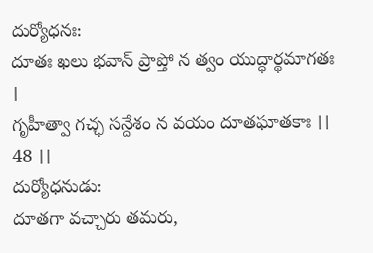దుర్యోధనః:
దూతః ఖలు భవాన్ ప్రాప్తో న త్వం యుద్ధార్థమాగతః ।
గృహీత్వా గచ్ఛ సన్దేశం న వయం దూతఘాతకాః ।। 48 ।।
దుర్యోధనుడు:
దూతగా వచ్చారు తమరు,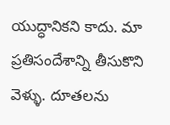యుద్ధానికని కాదు. మా ప్రతిసందేశాన్ని తీసుకొని వెళ్ళు. దూతలను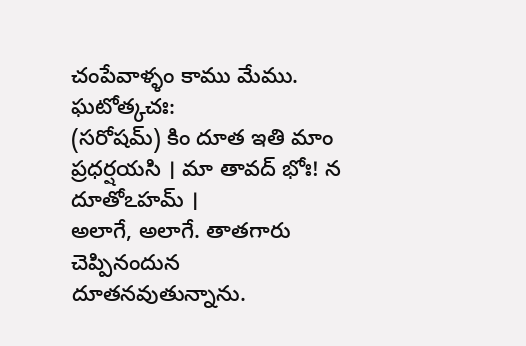చంపేవాళ్ళం కాము మేము.
ఘటోత్కచః:
(సరోషమ్) కిం దూత ఇతి మాం ప్రధర్షయసి । మా తావద్ భోః! న దూతోఽహమ్ ।
అలాగే, అలాగే. తాతగారు చెప్పినందున దూతనవుతున్నాను.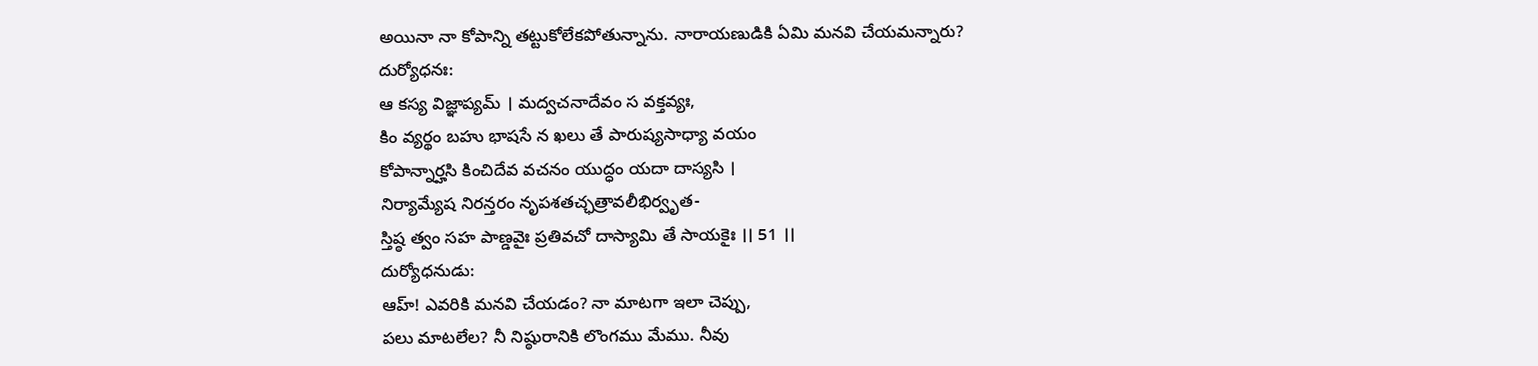అయినా నా కోపాన్ని తట్టుకోలేకపోతున్నాను. నారాయణుడికి ఏమి మనవి చేయమన్నారు?
దుర్యోధనః:
ఆ కస్య విజ్ఞాప్యమ్ । మద్వచనాదేవం స వక్తవ్యః,
కిం వ్యర్థం బహు భాషసే న ఖలు తే పారుష్యసాధ్యా వయం
కోపాన్నార్హసి కించిదేవ వచనం యుద్ధం యదా దాస్యసి ।
నిర్యామ్యేష నిరన్తరం నృపశతచ్ఛత్రావలీభిర్వృత-
స్తిష్ఠ త్వం సహ పాణ్డవైః ప్రతివచో దాస్యామి తే సాయకైః ।। 51 ।।
దుర్యోధనుడు:
ఆహ్! ఎవరికి మనవి చేయడం? నా మాటగా ఇలా చెప్పు,
పలు మాటలేల? నీ నిష్ఠురానికి లొంగము మేము. నీవు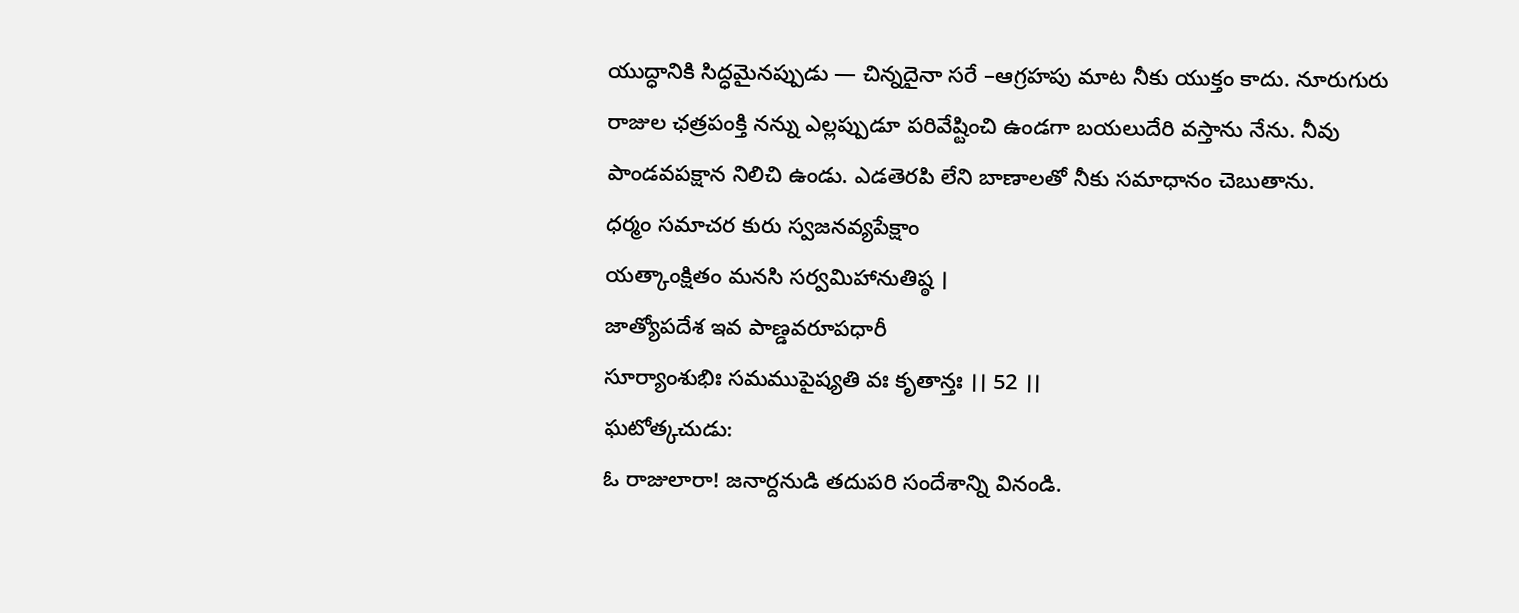యుద్ధానికి సిద్ధమైనప్పుడు — చిన్నదైనా సరే –ఆగ్రహపు మాట నీకు యుక్తం కాదు. నూరుగురు రాజుల ఛత్రపంక్తి నన్ను ఎల్లప్పుడూ పరివేష్టించి ఉండగా బయలుదేరి వస్తాను నేను. నీవు పాండవపక్షాన నిలిచి ఉండు. ఎడతెరపి లేని బాణాలతో నీకు సమాధానం చెబుతాను.
ధర్మం సమాచర కురు స్వజనవ్యపేక్షాం
యత్కాంక్షితం మనసి సర్వమిహానుతిష్ఠ ।
జాత్యోపదేశ ఇవ పాణ్డవరూపధారీ
సూర్యాంశుభిః సమముపైష్యతి వః కృతాన్తః ।। 52 ।।
ఘటోత్కచుడు:
ఓ రాజులారా! జనార్దనుడి తదుపరి సందేశాన్ని వినండి.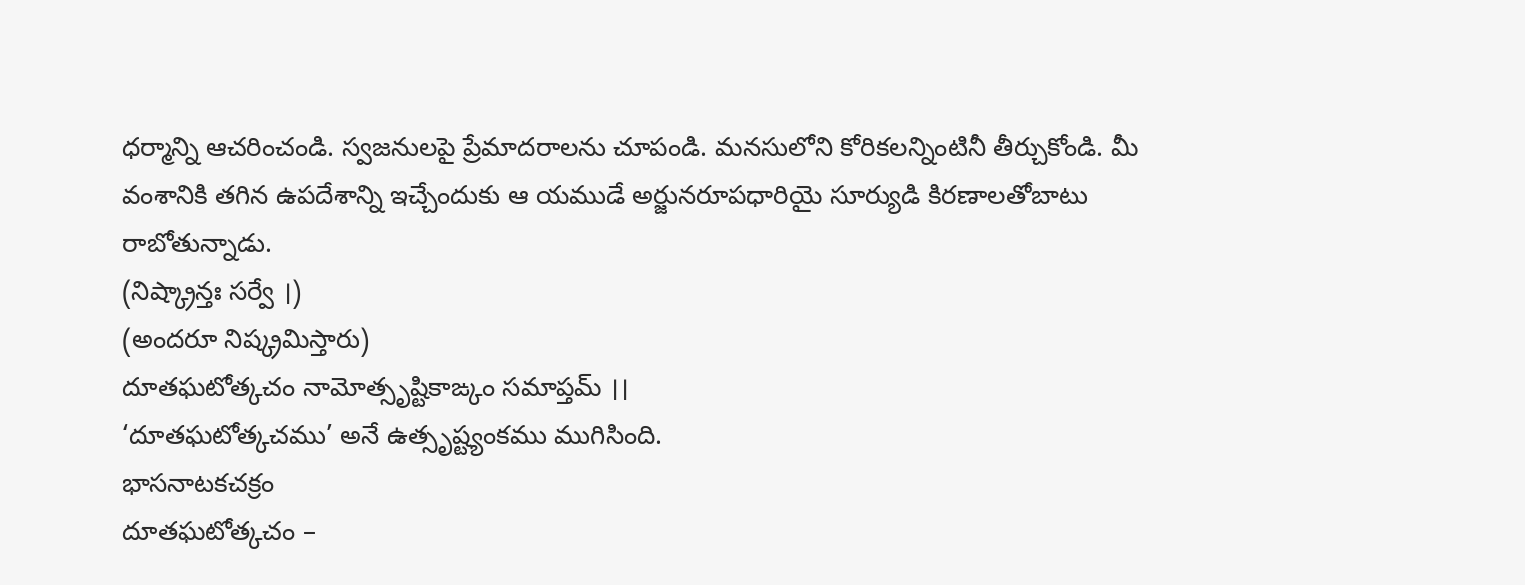ధర్మాన్ని ఆచరించండి. స్వజనులపై ప్రేమాదరాలను చూపండి. మనసులోని కోరికలన్నింటినీ తీర్చుకోండి. మీ వంశానికి తగిన ఉపదేశాన్ని ఇచ్చేందుకు ఆ యముడే అర్జునరూపధారియై సూర్యుడి కిరణాలతోబాటు రాబోతున్నాడు.
(నిష్క్రాన్తః సర్వే ।)
(అందరూ నిష్క్రమిస్తారు)
దూతఘటోత్కచం నామోత్సృష్టికాఙ్కం సమాప్తమ్ ।।
‘దూతఘటోత్కచము’ అనే ఉత్సృష్ట్యంకము ముగిసింది.
భాసనాటకచక్రం
దూతఘటోత్కచం –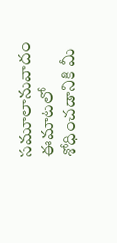సమూలానువాదం
ఈమాటలో శోధించడానికి మీ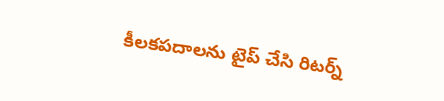కీలకపదాలను టైప్ చేసి రిటర్న్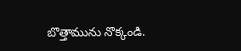బొత్తామును నొక్కండి.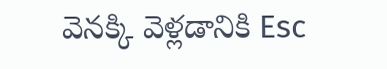వెనక్కి వెళ్లడానికి Esc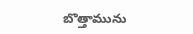బొత్తామును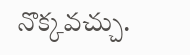నొక్కవచ్చు.